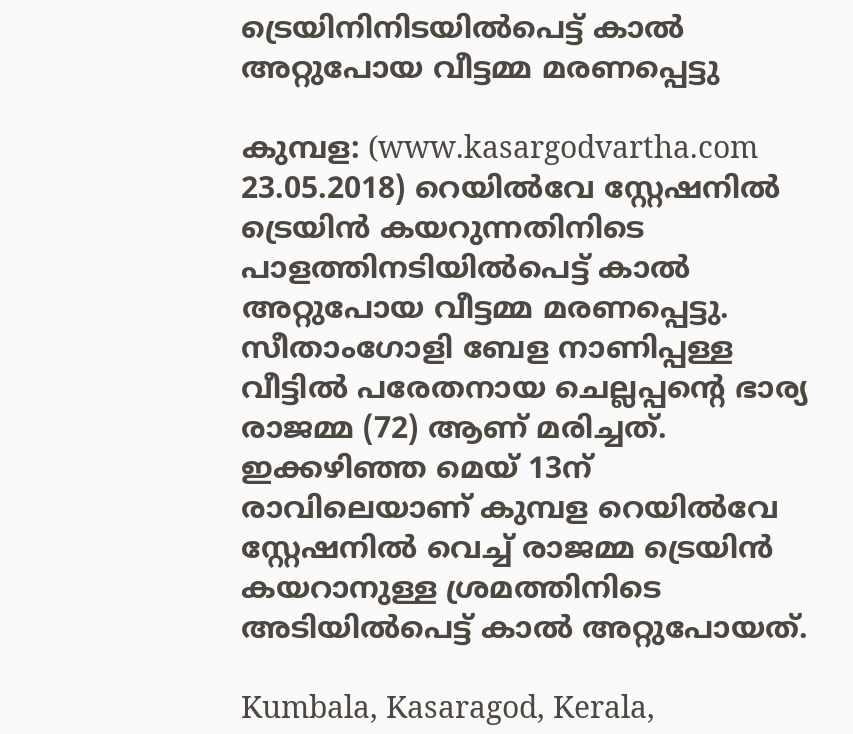ട്രെയിനിനിടയില്‍പെട്ട് കാല്‍ അറ്റുപോയ വീട്ടമ്മ മരണപ്പെട്ടു

കുമ്പള: (www.kasargodvartha.com 23.05.2018) റെയില്‍വേ സ്റ്റേഷനില്‍ ട്രെയിന്‍ കയറുന്നതിനിടെ പാളത്തിനടിയില്‍പെട്ട് കാല്‍ അറ്റുപോയ വീട്ടമ്മ മരണപ്പെട്ടു. സീതാംഗോളി ബേള നാണിപ്പള്ള വീട്ടില്‍ പരേതനായ ചെല്ലപ്പന്റെ ഭാര്യ രാജമ്മ (72) ആണ് മരിച്ചത്. ഇക്കഴിഞ്ഞ മെയ് 13ന് രാവിലെയാണ് കുമ്പള റെയില്‍വേ സ്റ്റേഷനില്‍ വെച്ച് രാജമ്മ ട്രെയിന്‍ കയറാനുള്ള ശ്രമത്തിനിടെ അടിയില്‍പെട്ട് കാല്‍ അറ്റുപോയത്.

Kumbala, Kasaragod, Kerala,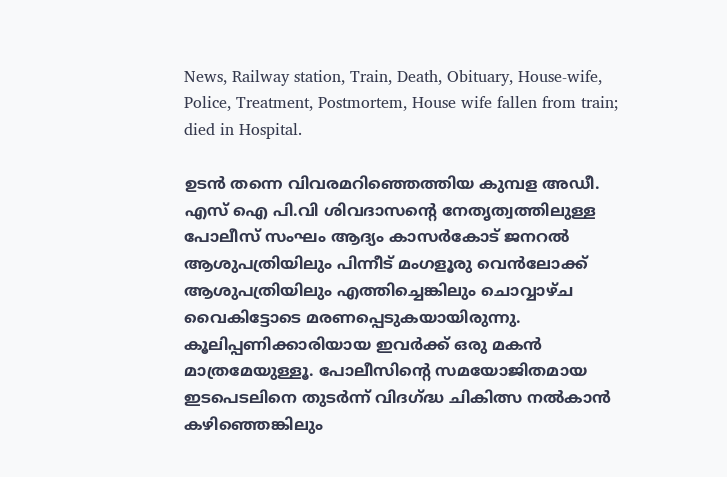News, Railway station, Train, Death, Obituary, House-wife, Police, Treatment, Postmortem, House wife fallen from train; died in Hospital.

ഉടന്‍ തന്നെ വിവരമറിഞ്ഞെത്തിയ കുമ്പള അഡീ. എസ് ഐ പി.വി ശിവദാസന്റെ നേതൃത്വത്തിലുള്ള പോലീസ് സംഘം ആദ്യം കാസര്‍കോട് ജനറല്‍ ആശുപത്രിയിലും പിന്നീട് മംഗളൂരു വെന്‍ലോക്ക് ആശുപത്രിയിലും എത്തിച്ചെങ്കിലും ചൊവ്വാഴ്ച വൈകിട്ടോടെ മരണപ്പെടുകയായിരുന്നു. കൂലിപ്പണിക്കാരിയായ ഇവര്‍ക്ക് ഒരു മകന്‍ മാത്രമേയുള്ളൂ. പോലീസിന്റെ സമയോജിതമായ ഇടപെടലിനെ തുടര്‍ന്ന് വിദഗ്ദ്ധ ചികിത്സ നല്‍കാന്‍ കഴിഞ്ഞെങ്കിലും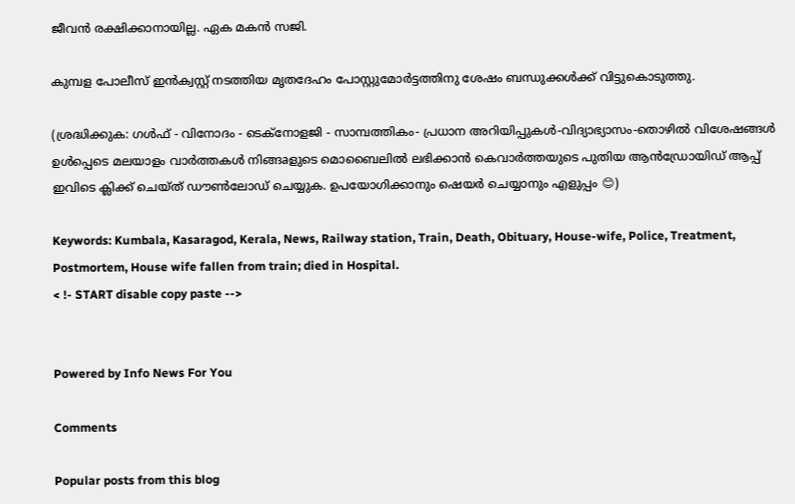ജീവന്‍ രക്ഷിക്കാനായില്ല. ഏക മകന്‍ സജി.

കുമ്പള പോലീസ് ഇന്‍ക്വസ്റ്റ് നടത്തിയ മൃതദേഹം പോസ്റ്റുമോര്‍ട്ടത്തിനു ശേഷം ബന്ധുക്കള്‍ക്ക് വിട്ടുകൊടുത്തു.

(ശ്രദ്ധിക്കുക: ഗൾഫ് - വിനോദം - ടെക്നോളജി - സാമ്പത്തികം- പ്രധാന അറിയിപ്പുകൾ-വിദ്യാഭ്യാസം-തൊഴിൽ വിശേഷങ്ങൾ ഉൾപ്പെടെ മലയാളം വാർത്തകൾ നിങ്ങaളുടെ മൊബൈലിൽ ലഭിക്കാൻ കെവാർത്തയുടെ പുതിയ ആൻഡ്രോയിഡ് ആപ്പ് ഇവിടെ ക്ലിക്ക് ചെയ്ത് ഡൗൺലോഡ് ചെയ്യുക. ഉപയോഗിക്കാനും ഷെയർ ചെയ്യാനും എളുപ്പം 😊)

Keywords: Kumbala, Kasaragod, Kerala, News, Railway station, Train, Death, Obituary, House-wife, Police, Treatment, Postmortem, House wife fallen from train; died in Hospital.
< !- START disable copy paste -->


Powered by Info News For You

Comments

Popular posts from this blog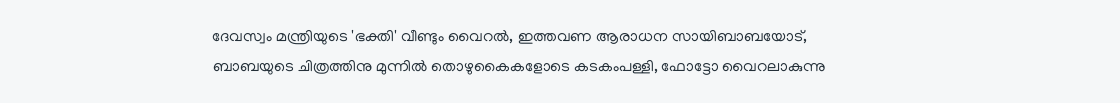ദേവസ്വം മന്ത്രിയുടെ 'ഭക്തി' വീണ്ടും വൈറല്‍, ഇത്തവണ ആരാധന സായിബാബയോട്, ബാബയുടെ ചിത്രത്തിനു മുന്നില്‍ തൊഴുകൈകളോടെ കടകംപള്ളി, ഫോട്ടോ വൈറലാകുന്നു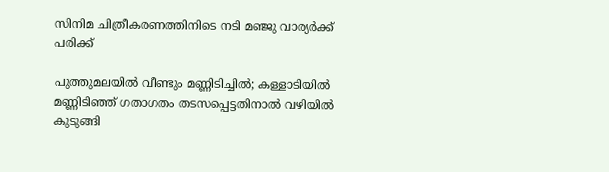സിനിമ ചിത്രീകരണത്തിനിടെ നടി മഞ്ജു വാര്യര്‍ക്ക് പരിക്ക്

പുത്തുമലയില്‍ വീണ്ടും മണ്ണിടിച്ചില്‍; കള്ളാടിയില്‍ മണ്ണിടിഞ്ഞ് ഗതാഗതം തടസപ്പെട്ടതിനാല്‍ വഴിയില്‍ കുടുങ്ങി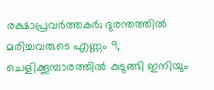രക്ഷാപ്രവര്‍ത്തകര്‍; ദുരന്തത്തില്‍ മരിച്ചവരുടെ എണ്ണം 9, ചെളിക്കൂമ്പാരത്തില്‍ കുടുങ്ങി ഇനിയും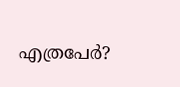എത്രപേര്‍?